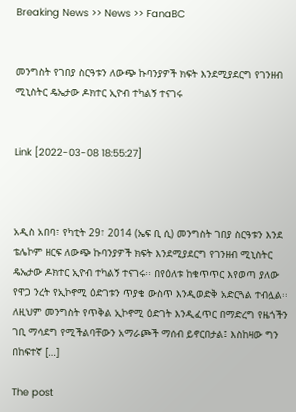Breaking News >> News >> FanaBC


መንግስት የገበያ ስርዓቱን ለውጭ ኩባንያዎች ክፍት እንደሚያደርግ የገንዘብ ሚኒስትር ዴኤታው ዶክተር ኢዮብ ተካልኝ ተናገሩ


Link [2022-03-08 18:55:27]



አዲስ አበባ፣ የካቲት 29፣ 2014 (ኤፍ ቢ ሲ) መንግስት ገበያ ስርዓቱን እንደ ቴሌኮም ዘርፍ ለውጭ ኩባንያዎች ክፍት እንደሚያደርግ የገንዘብ ሚኒስትር ዴኤታው ዶክተር ኢዮብ ተካልኝ ተናገሩ፡፡ በየዕለቱ ከቁጥጥር እየወጣ ያለው የዋጋ ንረት የኢኮኖሚ ዕድገቱን ጥያቄ ውስጥ እንዲወድቅ አድርጓል ተብሏል፡፡ ለዚህም መንግስት የጥቅል ኢኮኖሚ ዕድገት እንዲፈጥር በማድረግ የዜጎችን ገቢ ማሳደግ የሚችልባቸውን አማራጮች ማሰብ ይኖርበታል፤ እስከዛው ግን በከፍተኛ […]

The post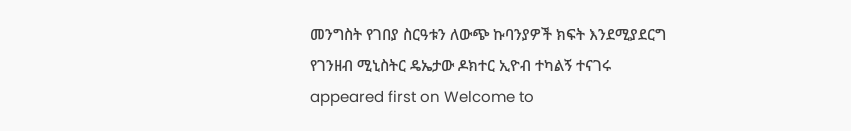መንግስት የገበያ ስርዓቱን ለውጭ ኩባንያዎች ክፍት እንደሚያደርግ የገንዘብ ሚኒስትር ዴኤታው ዶክተር ኢዮብ ተካልኝ ተናገሩ appeared first on Welcome to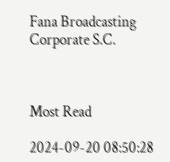Fana Broadcasting Corporate S.C.



Most Read

2024-09-20 08:50:28